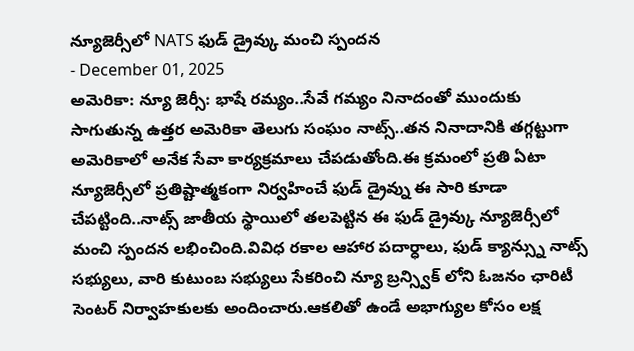న్యూజెర్సీలో NATS ఫుడ్ డ్రైవ్కు మంచి స్పందన
- December 01, 2025
అమెరికా: న్యూ జెర్సీ: భాషే రమ్యం..సేవే గమ్యం నినాదంతో ముందుకు సాగుతున్న ఉత్తర అమెరికా తెలుగు సంఘం నాట్స్..తన నినాదానికి తగ్గట్టుగా అమెరికాలో అనేక సేవా కార్యక్రమాలు చేపడుతోంది.ఈ క్రమంలో ప్రతి ఏటా న్యూజెర్సీలో ప్రతిష్టాత్మకంగా నిర్వహించే ఫుడ్ డ్రైవ్ను ఈ సారి కూడా చేపట్టింది..నాట్స్ జాతీయ స్థాయిలో తలపెట్టిన ఈ ఫుడ్ డ్రైవ్కు న్యూజెర్సీలో మంచి స్పందన లభించింది.వివిధ రకాల ఆహార పదార్ధాలు, ఫుడ్ క్యాన్స్ను నాట్స్ సభ్యులు, వారి కుటుంబ సభ్యులు సేకరించి న్యూ బ్రన్స్విక్ లోని ఓజనం ఛారిటీ సెంటర్ నిర్వాహకులకు అందించారు.ఆకలితో ఉండే అభాగ్యుల కోసం లక్ష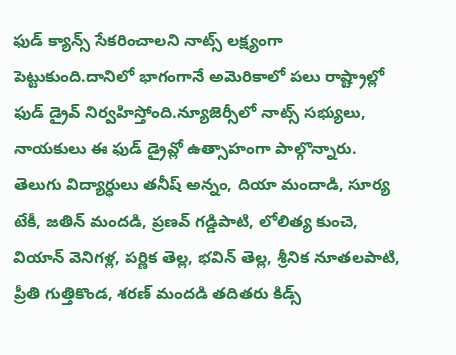ఫుడ్ క్యాన్స్ సేకరించాలని నాట్స్ లక్ష్యంగా పెట్టుకుంది.దానిలో భాగంగానే అమెరికాలో పలు రాష్ట్రాల్లో ఫుడ్ డ్రైవ్ నిర్వహిస్తోంది.న్యూజెర్సీలో నాట్స్ సభ్యులు, నాయకులు ఈ ఫుడ్ డ్రైవ్లో ఉత్సాహంగా పాల్గొన్నారు. తెలుగు విద్యార్ధులు తనీష్ అన్నం, దియా మందాడి, సూర్య టేకీ, జతిన్ మందడి, ప్రణవ్ గడ్డిపాటి, లోలిత్య కుంచె, వియాన్ వెనిగళ్ల, పర్ణిక తెల్ల, భవిన్ తెల్ల, శ్రీనిక నూతలపాటి, ప్రీతి గుత్తికొండ, శరణ్ మందడి తదితరు కిడ్స్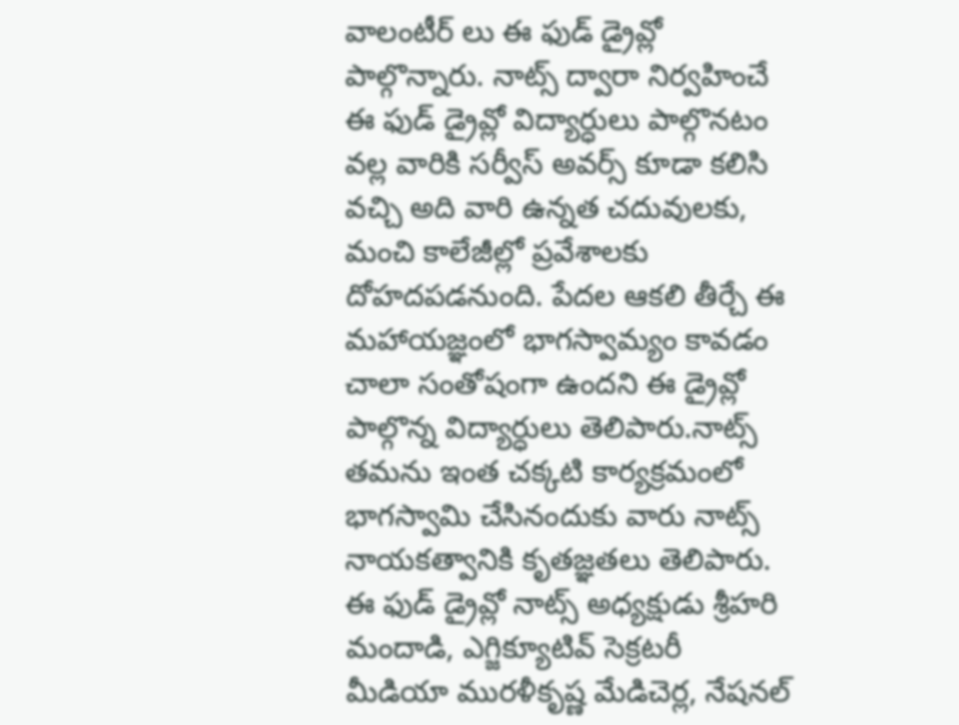వాలంటీర్ లు ఈ ఫుడ్ డ్రైవ్లో పాల్గొన్నారు. నాట్స్ ద్వారా నిర్వహించే ఈ ఫుడ్ డ్రైవ్లో విద్యార్ధులు పాల్గొనటం వల్ల వారికి సర్వీస్ అవర్స్ కూడా కలిసి వచ్చి అది వారి ఉన్నత చదువులకు, మంచి కాలేజీల్లో ప్రవేశాలకు దోహదపడనుంది. పేదల ఆకలి తీర్చే ఈ మహాయజ్ఞంలో భాగస్వామ్యం కావడం చాలా సంతోషంగా ఉందని ఈ డ్రైవ్లో పాల్గొన్న విద్యార్ధులు తెలిపారు.నాట్స్ తమను ఇంత చక్కటి కార్యక్రమంలో భాగస్వామి చేసినందుకు వారు నాట్స్ నాయకత్వానికి కృతజ్ఞతలు తెలిపారు. ఈ ఫుడ్ డ్రైవ్లో నాట్స్ అధ్యక్షుడు శ్రీహరి మందాడి, ఎగ్జిక్యూటివ్ సెక్రటరీ మీడియా మురళీకృష్ణ మేడిచెర్ల, నేషనల్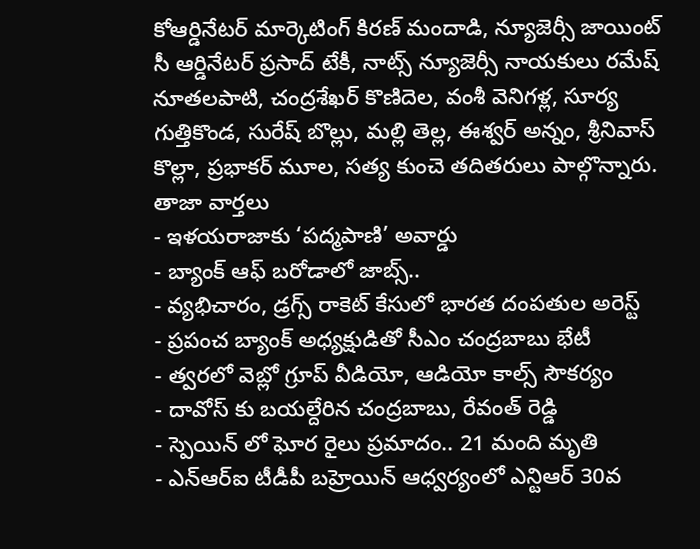కోఆర్డినేటర్ మార్కెటింగ్ కిరణ్ మందాడి, న్యూజెర్సీ జాయింట్ సీ ఆర్డినేటర్ ప్రసాద్ టేకీ, నాట్స్ న్యూజెర్సీ నాయకులు రమేష్ నూతలపాటి, చంద్రశేఖర్ కొణిదెల, వంశీ వెనిగళ్ల, సూర్య గుత్తికొండ, సురేష్ బొల్లు, మల్లి తెల్ల, ఈశ్వర్ అన్నం, శ్రీనివాస్ కొల్లా, ప్రభాకర్ మూల, సత్య కుంచె తదితరులు పాల్గొన్నారు.
తాజా వార్తలు
- ఇళయరాజాకు ‘పద్మపాణి’ అవార్డు
- బ్యాంక్ ఆఫ్ బరోడాలో జాబ్స్..
- వ్యభిచారం, డ్రగ్స్ రాకెట్ కేసులో భారత దంపతుల అరెస్ట్
- ప్రపంచ బ్యాంక్ అధ్యక్షుడితో సీఎం చంద్రబాబు భేటీ
- త్వరలో వెబ్లో గ్రూప్ వీడియో, ఆడియో కాల్స్ సౌకర్యం
- దావోస్ కు బయల్దేరిన చంద్రబాబు, రేవంత్ రెడ్డి
- స్పెయిన్ లో ఘోర రైలు ప్రమాదం.. 21 మంది మృతి
- ఎన్ఆర్ఐ టీడీపీ బహ్రెయిన్ ఆధ్వర్యంలో ఎన్టిఆర్ 30వ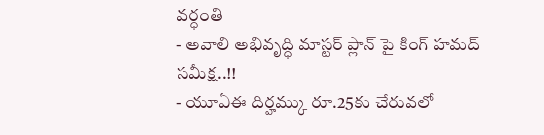వర్ధంతి
- అవాలి అభివృద్ధి మాస్టర్ ప్లాన్ పై కింగ్ హమద్ సమీక్ష..!!
- యూఏఈ దిర్హమ్కు రూ.25కు చేరువలో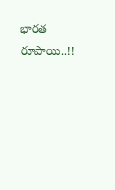భారత రూపాయి..!!